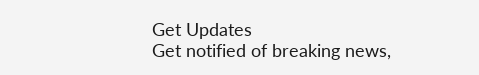Get Updates
Get notified of breaking news,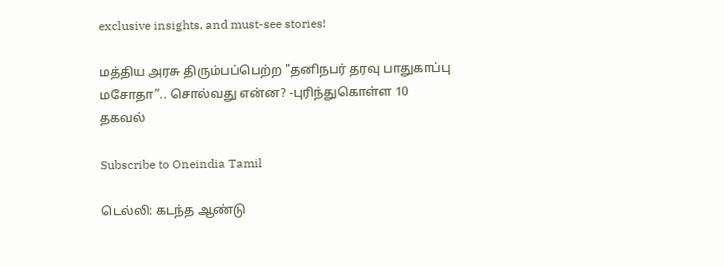exclusive insights, and must-see stories!

மத்திய அரசு திரும்பப்பெற்ற "தனிநபர் தரவு பாதுகாப்பு மசோதா”.. சொல்வது என்ன? -புரிந்துகொள்ள 10 தகவல்

Subscribe to Oneindia Tamil

டெல்லி: கடந்த ஆண்டு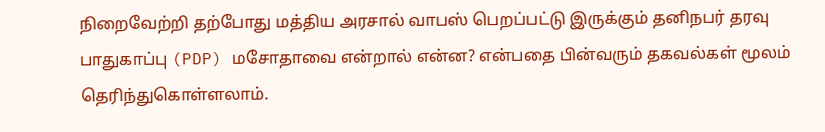நிறைவேற்றி தற்போது மத்திய அரசால் வாபஸ் பெறப்பட்டு இருக்கும் தனிநபர் தரவு பாதுகாப்பு (PDP) மசோதாவை என்றால் என்ன? என்பதை பின்வரும் தகவல்கள் மூலம் தெரிந்துகொள்ளலாம்.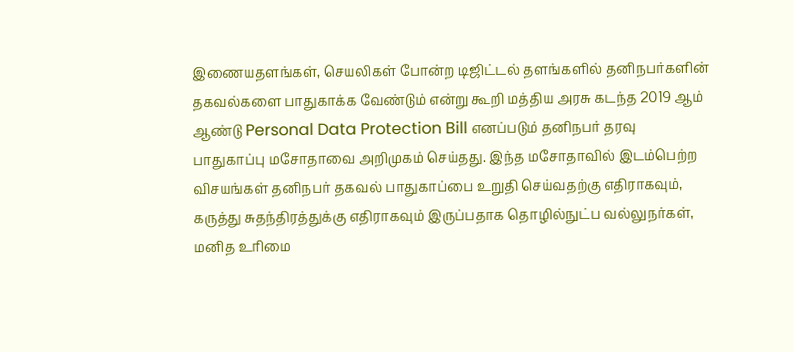இணையதளங்கள், செயலிகள் போன்ற டிஜிட்டல் தளங்களில் தனிநபர்களின் தகவல்களை பாதுகாக்க வேண்டும் என்று கூறி மத்திய அரசு கடந்த 2019 ஆம் ஆண்டு Personal Data Protection Bill எனப்படும் தனிநபர் தரவு பாதுகாப்பு மசோதாவை அறிமுகம் செய்தது. இந்த மசோதாவில் இடம்பெற்ற விசயங்கள் தனிநபர் தகவல் பாதுகாப்பை உறுதி செய்வதற்கு எதிராகவும், கருத்து சுதந்திரத்துக்கு எதிராகவும் இருப்பதாக தொழில்நுட்ப வல்லுநர்கள், மனித உரிமை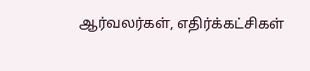ஆர்வலர்கள், எதிர்க்கட்சிகள்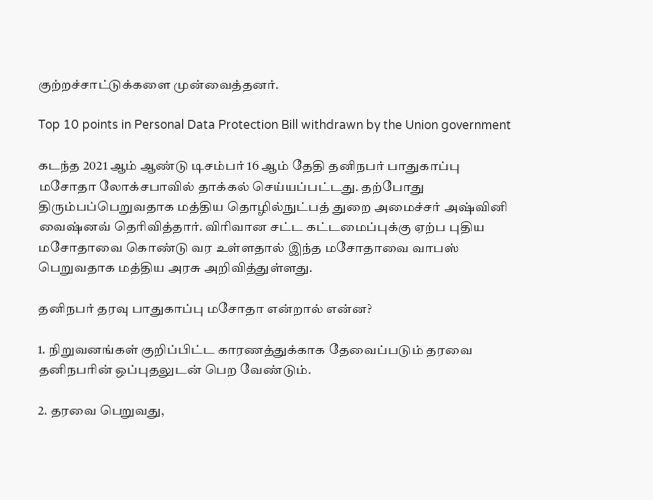குற்றச்சாட்டுக்களை முன்வைத்தனர்.

Top 10 points in Personal Data Protection Bill withdrawn by the Union government

கடந்த 2021 ஆம் ஆண்டு டிசம்பர் 16 ஆம் தேதி தனிநபர் பாதுகாப்பு மசோதா லோக்சபாவில் தாக்கல் செய்யப்பட்டது. தற்போது திரும்பப்பெறுவதாக மத்திய தொழில்நுட்பத் துறை அமைச்சர் அஷ்வினி வைஷ்னவ் தெரிவித்தார். விரிவான சட்ட கட்டமைப்புக்கு ஏற்ப புதிய மசோதாவை கொண்டு வர உள்ளதால் இந்த மசோதாவை வாபஸ் பெறுவதாக மத்திய அரசு அறிவித்துள்ளது.

தனிநபர் தரவு பாதுகாப்பு மசோதா என்றால் என்ன?

1. நிறுவனங்கள் குறிப்பிட்ட காரணத்துக்காக தேவைப்படும் தரவை தனிநபரின் ஒப்புதலுடன் பெற வேண்டும்.

2. தரவை பெறுவது,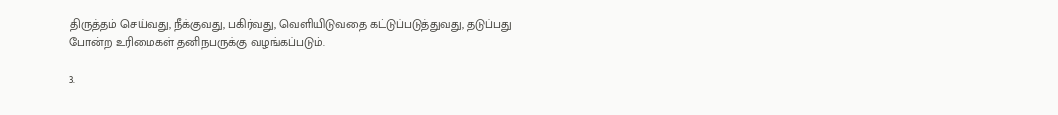திருத்தம் செய்வது, நீக்குவது, பகிர்வது, வெளியிடுவதை கட்டுப்படுத்துவது, தடுப்பது போன்ற உரிமைகள் தனிநபருக்கு வழங்கப்படும்.

3.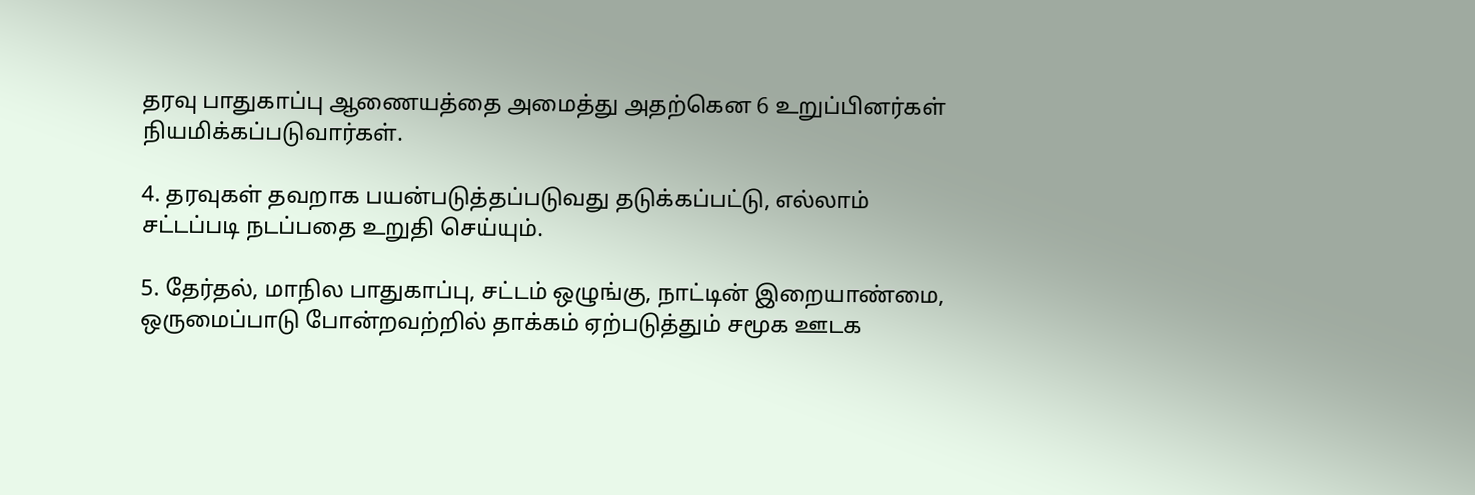தரவு பாதுகாப்பு ஆணையத்தை அமைத்து அதற்கென 6 உறுப்பினர்கள் நியமிக்கப்படுவார்கள்.

4. தரவுகள் தவறாக பயன்படுத்தப்படுவது தடுக்கப்பட்டு, எல்லாம் சட்டப்படி நடப்பதை உறுதி செய்யும்.

5. தேர்தல், மாநில பாதுகாப்பு, சட்டம் ஒழுங்கு, நாட்டின் இறையாண்மை, ஒருமைப்பாடு போன்றவற்றில் தாக்கம் ஏற்படுத்தும் சமூக ஊடக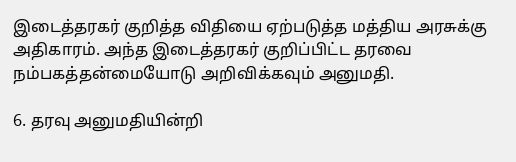இடைத்தரகர் குறித்த விதியை ஏற்படுத்த மத்திய அரசுக்கு அதிகாரம். அந்த இடைத்தரகர் குறிப்பிட்ட தரவை நம்பகத்தன்மையோடு அறிவிக்கவும் அனுமதி.

6. தரவு அனுமதியின்றி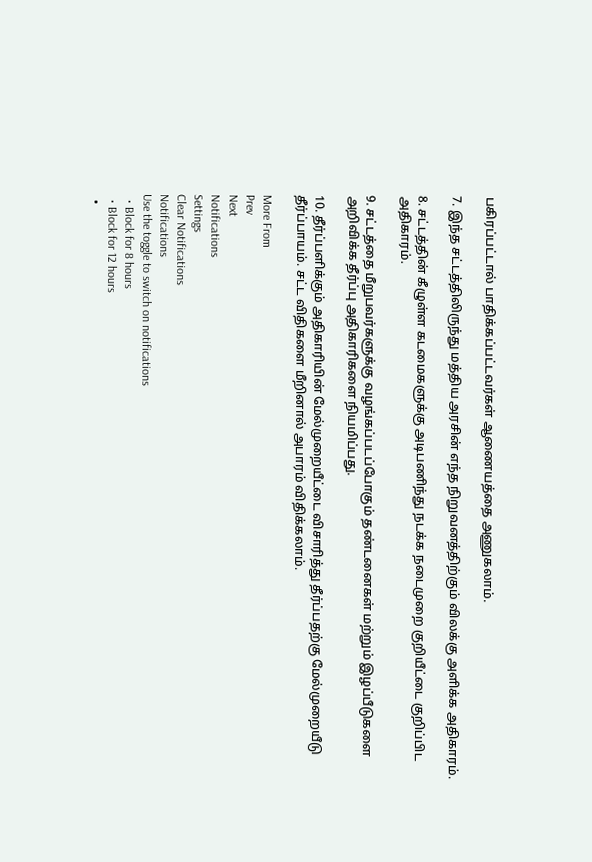பகிரப்பட்டால் பாதிக்கப்பட்டவர்கள் ஆணையத்தை அணுகலாம்.

7. இந்த சட்டத்திலிருந்து மத்திய அரசின் எந்த நிறுவனத்திற்கும் விலக்கு அளிக்க அதிகாரம்.

8. சட்டத்தின் கீழுள்ள கடமைகளுக்கு அடிபணிந்து நடக்க நடைமுறை குறியீட்டை குறிப்பிட அதிகாரம்.

9. சட்டத்தை மீறுபவர்களுக்கு வழங்கப்படப்போகும் தண்டனைகள் மற்றும் இழப்பீடுகளை அறிவிக்க தீர்ப்பு அதிகாரிகளை நியமிப்பது.

10. தீர்ப்பளிக்கும் அதிகாரியின் மேல்முறையீட்டை விசாரித்து தீர்ப்பதற்கு மேல்முறையீடு தீர்ப்பாயம். சட்ட விதிகளை மீறினால் அபாரம் விதிக்கலாம்.

More From
Prev
Next
Notifications
Settings
Clear Notifications
Notifications
Use the toggle to switch on notifications
  • Block for 8 hours
  • Block for 12 hours
  •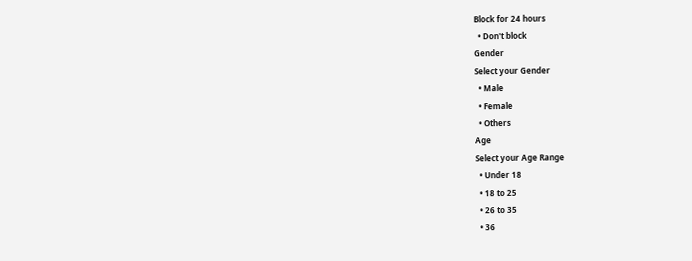Block for 24 hours
  • Don't block
Gender
Select your Gender
  • Male
  • Female
  • Others
Age
Select your Age Range
  • Under 18
  • 18 to 25
  • 26 to 35
  • 36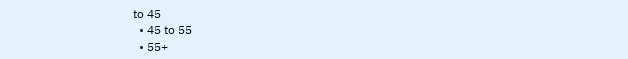to 45
  • 45 to 55
  • 55+